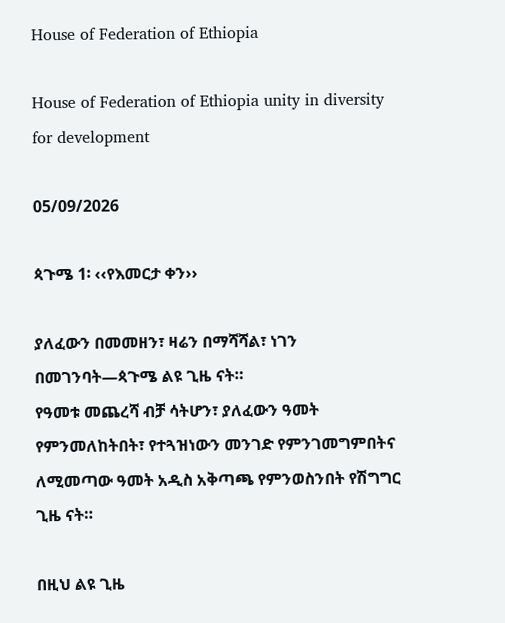House of Federation of Ethiopia

House of Federation of Ethiopia unity in diversity for development

05/09/2026

ጳጉሜ 1፡ ‹‹የእመርታ ቀን››

ያለፈውን በመመዘን፣ ዛሬን በማሻሻል፣ ነገን በመገንባት—ጳጉሜ ልዩ ጊዜ ናት።
የዓመቱ መጨረሻ ብቻ ሳትሆን፣ ያለፈውን ዓመት የምንመለከትበት፣ የተጓዝነውን መንገድ የምንገመግምበትና ለሚመጣው ዓመት አዲስ አቅጣጫ የምንወስንበት የሽግግር ጊዜ ናት።

በዚህ ልዩ ጊዜ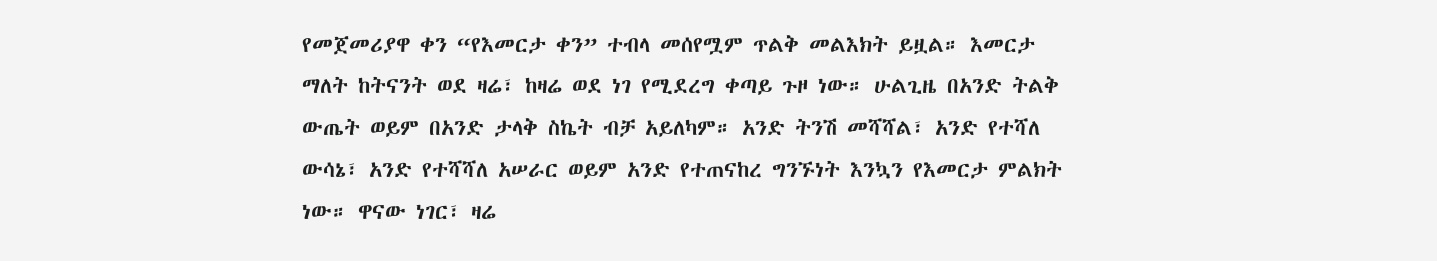የመጀመሪያዋ ቀን “የእመርታ ቀን” ተብላ መሰየሟም ጥልቅ መልእክት ይዟል። እመርታ ማለት ከትናንት ወደ ዛሬ፣ ከዛሬ ወደ ነገ የሚደረግ ቀጣይ ጉዞ ነው። ሁልጊዜ በአንድ ትልቅ ውጤት ወይም በአንድ ታላቅ ስኬት ብቻ አይለካም። አንድ ትንሽ መሻሻል፣ አንድ የተሻለ ውሳኔ፣ አንድ የተሻሻለ አሠራር ወይም አንድ የተጠናከረ ግንኙነት እንኳን የእመርታ ምልክት ነው። ዋናው ነገር፣ ዛሬ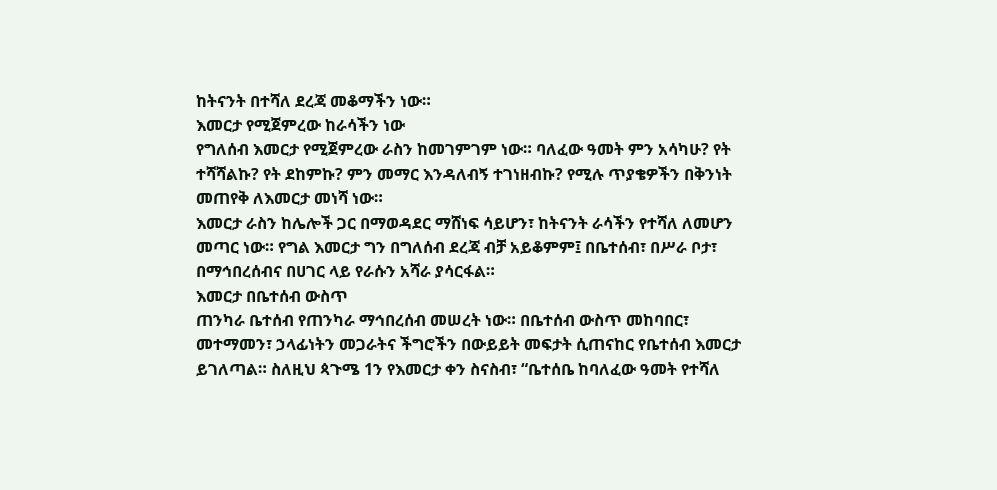ከትናንት በተሻለ ደረጃ መቆማችን ነው።
እመርታ የሚጀምረው ከራሳችን ነው
የግለሰብ እመርታ የሚጀምረው ራስን ከመገምገም ነው። ባለፈው ዓመት ምን አሳካሁ? የት ተሻሻልኩ? የት ደከምኩ? ምን መማር እንዳለብኝ ተገነዘብኩ? የሚሉ ጥያቄዎችን በቅንነት መጠየቅ ለእመርታ መነሻ ነው።
እመርታ ራስን ከሌሎች ጋር በማወዳደር ማሸነፍ ሳይሆን፣ ከትናንት ራሳችን የተሻለ ለመሆን መጣር ነው። የግል እመርታ ግን በግለሰብ ደረጃ ብቻ አይቆምም፤ በቤተሰብ፣ በሥራ ቦታ፣ በማኅበረሰብና በሀገር ላይ የራሱን አሻራ ያሳርፋል።
እመርታ በቤተሰብ ውስጥ
ጠንካራ ቤተሰብ የጠንካራ ማኅበረሰብ መሠረት ነው። በቤተሰብ ውስጥ መከባበር፣ መተማመን፣ ኃላፊነትን መጋራትና ችግሮችን በውይይት መፍታት ሲጠናከር የቤተሰብ እመርታ ይገለጣል። ስለዚህ ጳጉሜ 1ን የእመርታ ቀን ስናስብ፣ “ቤተሰቤ ከባለፈው ዓመት የተሻለ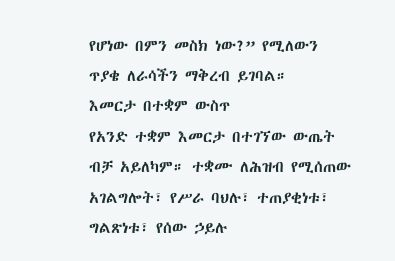የሆነው በምን መስክ ነው?” የሚለውን ጥያቄ ለራሳችን ማቅረብ ይገባል።
እመርታ በተቋም ውስጥ
የአንድ ተቋም እመርታ በተገኘው ውጤት ብቻ አይለካም። ተቋሙ ለሕዝብ የሚሰጠው አገልግሎት፣ የሥራ ባህሉ፣ ተጠያቂነቱ፣ ግልጽነቱ፣ የሰው ኃይሉ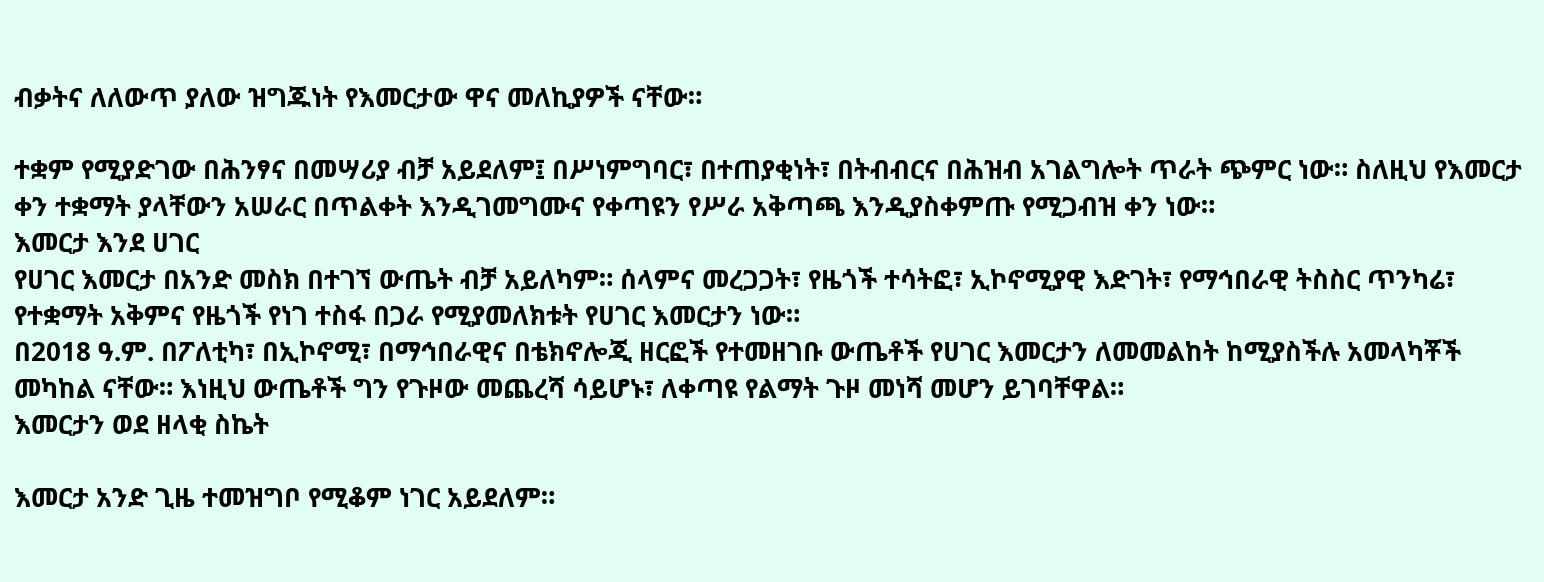ብቃትና ለለውጥ ያለው ዝግጁነት የእመርታው ዋና መለኪያዎች ናቸው።

ተቋም የሚያድገው በሕንፃና በመሣሪያ ብቻ አይደለም፤ በሥነምግባር፣ በተጠያቂነት፣ በትብብርና በሕዝብ አገልግሎት ጥራት ጭምር ነው። ስለዚህ የእመርታ ቀን ተቋማት ያላቸውን አሠራር በጥልቀት እንዲገመግሙና የቀጣዩን የሥራ አቅጣጫ እንዲያስቀምጡ የሚጋብዝ ቀን ነው።
እመርታ እንደ ሀገር
የሀገር እመርታ በአንድ መስክ በተገኘ ውጤት ብቻ አይለካም። ሰላምና መረጋጋት፣ የዜጎች ተሳትፎ፣ ኢኮኖሚያዊ እድገት፣ የማኅበራዊ ትስስር ጥንካሬ፣ የተቋማት አቅምና የዜጎች የነገ ተስፋ በጋራ የሚያመለክቱት የሀገር እመርታን ነው።
በ2018 ዓ.ም. በፖለቲካ፣ በኢኮኖሚ፣ በማኅበራዊና በቴክኖሎጂ ዘርፎች የተመዘገቡ ውጤቶች የሀገር እመርታን ለመመልከት ከሚያስችሉ አመላካቾች መካከል ናቸው። እነዚህ ውጤቶች ግን የጉዞው መጨረሻ ሳይሆኑ፣ ለቀጣዩ የልማት ጉዞ መነሻ መሆን ይገባቸዋል።
እመርታን ወደ ዘላቂ ስኬት

እመርታ አንድ ጊዜ ተመዝግቦ የሚቆም ነገር አይደለም።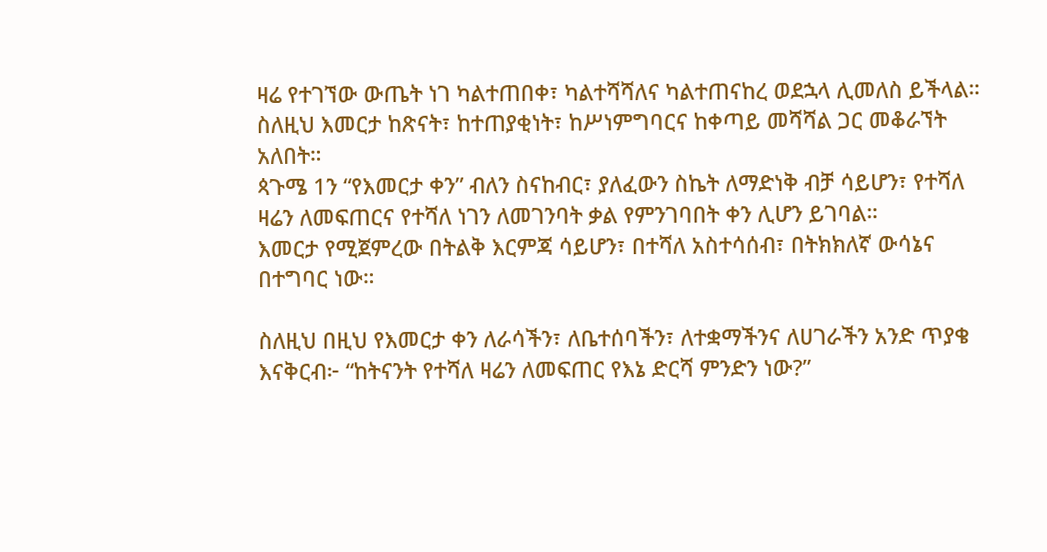ዛሬ የተገኘው ውጤት ነገ ካልተጠበቀ፣ ካልተሻሻለና ካልተጠናከረ ወደኋላ ሊመለስ ይችላል። ስለዚህ እመርታ ከጽናት፣ ከተጠያቂነት፣ ከሥነምግባርና ከቀጣይ መሻሻል ጋር መቆራኘት አለበት።
ጳጉሜ 1ን “የእመርታ ቀን” ብለን ስናከብር፣ ያለፈውን ስኬት ለማድነቅ ብቻ ሳይሆን፣ የተሻለ ዛሬን ለመፍጠርና የተሻለ ነገን ለመገንባት ቃል የምንገባበት ቀን ሊሆን ይገባል።
እመርታ የሚጀምረው በትልቅ እርምጃ ሳይሆን፣ በተሻለ አስተሳሰብ፣ በትክክለኛ ውሳኔና በተግባር ነው።

ስለዚህ በዚህ የእመርታ ቀን ለራሳችን፣ ለቤተሰባችን፣ ለተቋማችንና ለሀገራችን አንድ ጥያቄ እናቅርብ፦ “ከትናንት የተሻለ ዛሬን ለመፍጠር የእኔ ድርሻ ምንድን ነው?”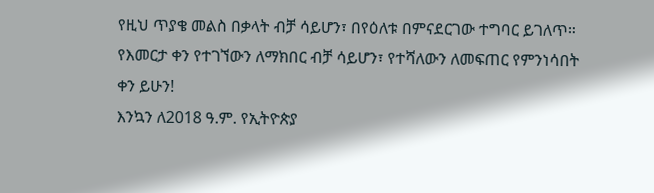የዚህ ጥያቄ መልስ በቃላት ብቻ ሳይሆን፣ በየዕለቱ በምናደርገው ተግባር ይገለጥ።
የእመርታ ቀን የተገኘውን ለማክበር ብቻ ሳይሆን፣ የተሻለውን ለመፍጠር የምንነሳበት ቀን ይሁን!
እንኳን ለ2018 ዓ.ም. የኢትዮጵያ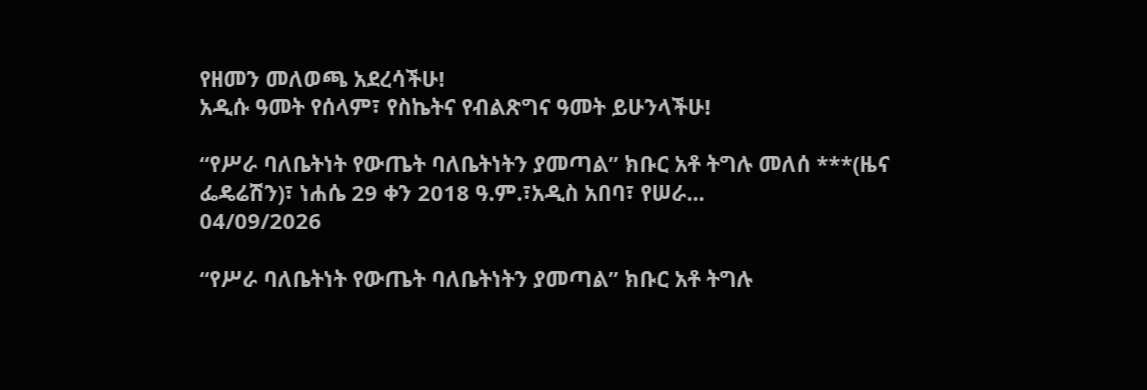የዘመን መለወጫ አደረሳችሁ!
አዲሱ ዓመት የሰላም፣ የስኬትና የብልጽግና ዓመት ይሁንላችሁ!

“የሥራ ባለቤትነት የውጤት ባለቤትነትን ያመጣል” ክቡር አቶ ትግሉ መለሰ ***(ዜና ፌዴሬሽን)፣ ነሐሴ 29 ቀን 2018 ዓ.ም.፣አዲስ አበባ፣ የሠራ...
04/09/2026

“የሥራ ባለቤትነት የውጤት ባለቤትነትን ያመጣል” ክቡር አቶ ትግሉ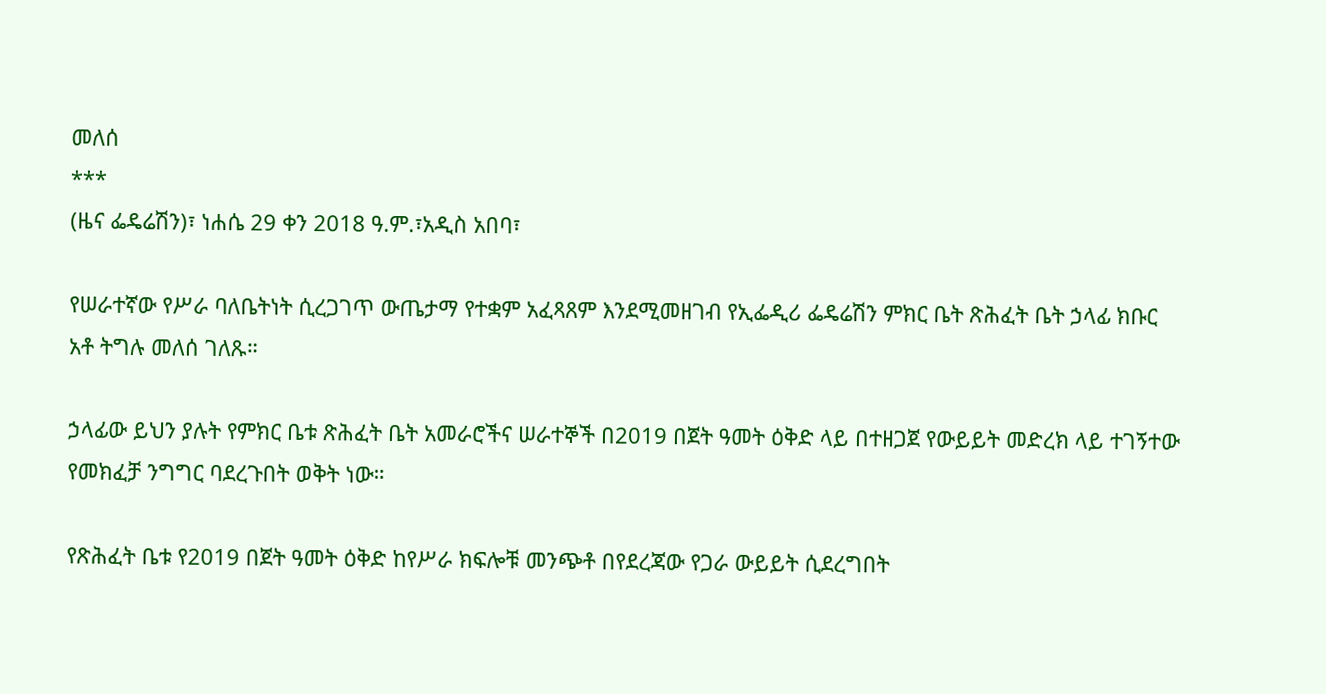መለሰ
***
(ዜና ፌዴሬሽን)፣ ነሐሴ 29 ቀን 2018 ዓ.ም.፣አዲስ አበባ፣

የሠራተኛው የሥራ ባለቤትነት ሲረጋገጥ ውጤታማ የተቋም አፈጻጸም እንደሚመዘገብ የኢፌዲሪ ፌዴሬሽን ምክር ቤት ጽሕፈት ቤት ኃላፊ ክቡር አቶ ትግሉ መለሰ ገለጹ።

ኃላፊው ይህን ያሉት የምክር ቤቱ ጽሕፈት ቤት አመራሮችና ሠራተኞች በ2019 በጀት ዓመት ዕቅድ ላይ በተዘጋጀ የውይይት መድረክ ላይ ተገኝተው የመክፈቻ ንግግር ባደረጉበት ወቅት ነው።

የጽሕፈት ቤቱ የ2019 በጀት ዓመት ዕቅድ ከየሥራ ክፍሎቹ መንጭቶ በየደረጃው የጋራ ውይይት ሲደረግበት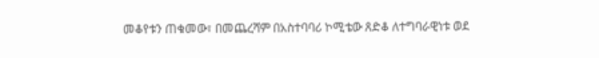መቆየቱን ጠቁመው፣ በመጨረሻም በአስተባባሪ ኮሚቴው ጸድቆ ለተግባራዊነቱ ወደ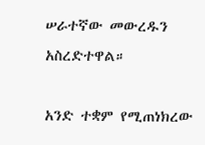ሠራተኛው መውረዱን አስረድተዋል።

አንድ ተቋም የሚጠነክረው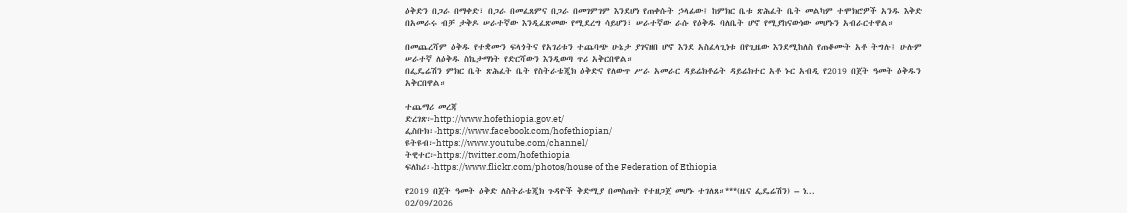ዕቅድን በጋራ በማቀድ፣ በጋራ በመፈጸምና በጋራ በመገምገም እንደሆነ የጠቀሱት ኃላፊው፤ ከምክር ቤቱ ጽሕፈት ቤት መልካም ተሞክሮዎች አንዱ እቅድ በአመራሩ ብቻ ታቅዶ ሠራተኛው እንዲፈጽመው የሚደረግ ሳይሆን፣ ሠራተኛው ራሱ የዕቅዱ ባለቤት ሆኖ የሚያከናውነው መሆኑን አብራርተዋል።

በመጨረሻም ዕቅዱ የተቋሙን ፍላጎትና የአገሪቱን ተጨባጭ ሁኔታ ያገናዘበ ሆኖ እንደ አስፈላጊነቱ በየጊዜው እንደሚከለስ የጠቆሙት አቶ ትግሉ፤ ሁሉም ሠራተኛ ለዕቅዱ ስኬታማነት የድርሻውን እንዲወጣ ጥሪ አቅርበዋል።
በፌዴሬሽን ምክር ቤት ጽሕፈት ቤት የስትራቴጂክ ዕቅድና የለውጥ ሥራ አመራር ዳይሬክቶሬት ዳይሬክተር አቶ ኑር አብዲ የ2019 በጀት ዓመት ዕቅዱን አቅርበዋል።

ተጨማሪ መረጃ
ድረገጽ፦http://www.hofethiopia.gov.et/
ፌስቡክ፡-https://www.facebook.com/hofethiopian/
ዩትዩብ፦https://www.youtube.com/channel/
ትዊተር፦https://twitter.com/hofethiopia
ፍለከሪ፡-https://www.flickr.com/photos/house of the Federation of Ethiopia

የ2019 በጀት ዓመት ዕቅድ ለስትራቴጂክ ጉዳዮች ቅድሚያ በመስጠት የተዘጋጀ መሆኑ ተገለጸ።***(ዜና ፌዴሬሽን) – ነ...
02/09/2026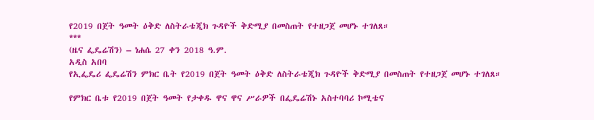የ2019 በጀት ዓመት ዕቅድ ለስትራቴጂክ ጉዳዮች ቅድሚያ በመስጠት የተዘጋጀ መሆኑ ተገለጸ።
***
(ዜና ፌዴሬሽን) – ነሐሴ 27 ቀን 2018 ዓ.ም.
አዲስ አበባ
የኢፌዴሪ ፌዴሬሽን ምክር ቤት የ2019 በጀት ዓመት ዕቅድ ለስትራቴጂክ ጉዳዮች ቅድሚያ በመስጠት የተዘጋጀ መሆኑ ተገለጸ።

የምክር ቤቱ የ2019 በጀት ዓመት የታቀዱ ዋና ዋና ሥራዎች በፌዴሬሽኑ አስተባባሪ ኮሚቴና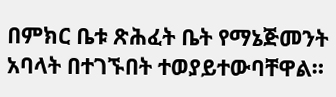በምክር ቤቱ ጽሕፈት ቤት የማኔጅመንት አባላት በተገኙበት ተወያይተውባቸዋል።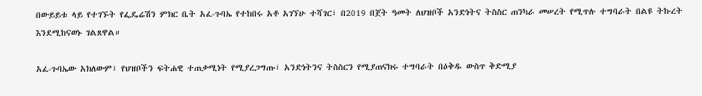በውይይቱ ላይ የተገኙት የፌዴሬሽን ምክር ቤት አፈ-ጉባኤ የተከበሩ አቶ አገኘሁ ተሻገር፣ በ2019 በጀት ዓመት ለህዝቦች አንድነትና ትስስር ጠንካራ መሠረት የሚጥሉ ተግባራት በልዩ ትኩረት እንደሚከናወኑ ገልጸዋል።

አፈ-ጉባኤው አክለውም፣ የህዝቦችን ፍትሐዊ ተጠቃሚነት የሚያረጋግጡ፣ አንድነትንና ትስስርን የሚያጠናክሩ ተግባራት በዕቅዱ ውስጥ ቅድሚያ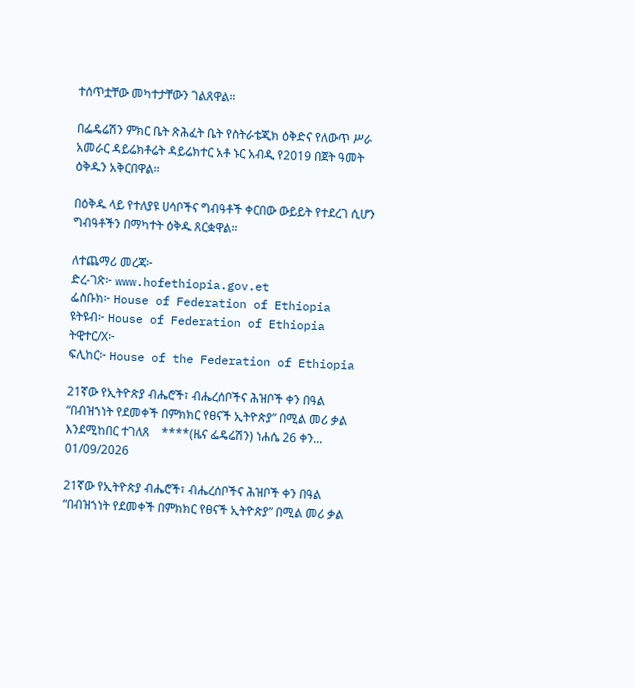ተሰጥቷቸው መካተታቸውን ገልጸዋል።

በፌዴሬሽን ምክር ቤት ጽሕፈት ቤት የስትራቴጂክ ዕቅድና የለውጥ ሥራ አመራር ዳይሬክቶሬት ዳይሬክተር አቶ ኑር አብዲ የ2019 በጀት ዓመት ዕቅዱን አቅርበዋል።

በዕቅዱ ላይ የተለያዩ ሀሳቦችና ግብዓቶች ቀርበው ውይይት የተደረገ ሲሆን ግብዓቶችን በማካተት ዕቅዱ ጸርቋዋል።

ለተጨማሪ መረጃ፦
ድረ-ገጽ፦ www.hofethiopia.gov.et
ፌስቡክ፦ House of Federation of Ethiopia
ዩትዩብ፦ House of Federation of Ethiopia
ትዊተር/X፦
ፍሊከር፦ House of the Federation of Ethiopia

21ኛው የኢትዮጵያ ብሔሮች፣ ብሔረሰቦችና ሕዝቦች ቀን በዓል “በብዝኀነት የደመቀች በምክክር የፀናች ኢትዮጵያ” በሚል መሪ ቃል እንደሚከበር ተገለጸ    ****(ዜና ፌዴሬሽን) ነሐሴ 26 ቀን...
01/09/2026

21ኛው የኢትዮጵያ ብሔሮች፣ ብሔረሰቦችና ሕዝቦች ቀን በዓል “በብዝኀነት የደመቀች በምክክር የፀናች ኢትዮጵያ” በሚል መሪ ቃል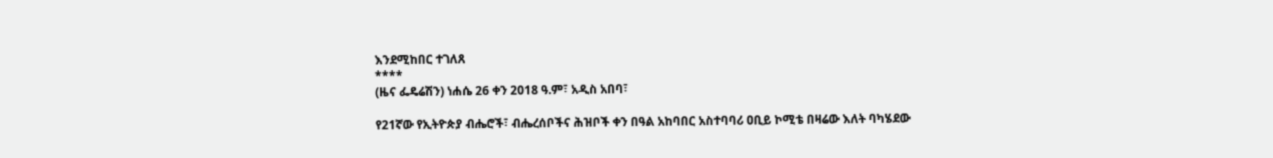እንደሚከበር ተገለጸ
****
(ዜና ፌዴሬሽን) ነሐሴ 26 ቀን 2018 ዓ.ም፣ አዲስ አበባ፣

የ21ኛው የኢትዮጵያ ብሔሮች፣ ብሔረሰቦችና ሕዝቦች ቀን በዓል አከባበር አስተባባሪ ዐቢይ ኮሚቴ በዛሬው እለት ባካሄደው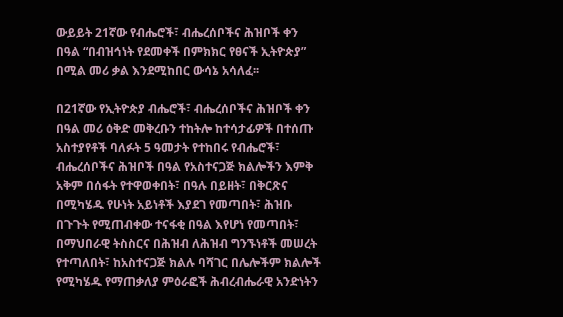ውይይት 21ኛው የብሔሮች፣ ብሔረሰቦችና ሕዝቦች ቀን በዓል “በብዝኅነት የደመቀች በምክክር የፀናች ኢትዮጵያ” በሚል መሪ ቃል እንደሚከበር ውሳኔ አሳለፈ፡፡

በ21ኛው የኢትዮጵያ ብሔሮች፣ ብሔረሰቦችና ሕዝቦች ቀን በዓል መሪ ዕቅድ መቅረቡን ተከትሎ ከተሳታፊዎች በተሰጡ አስተያየቶች ባለፉት 5 ዓመታት የተከበሩ የብሔሮች፣ ብሔረሰቦችና ሕዝቦች በዓል የአስተናጋጅ ክልሎችን እምቅ አቅም በሰፋት የተዋወቀበት፣ በዓሉ በይዘት፣ በቅርጽና በሚካሄዱ የሁነት አይነቶች እያደገ የመጣበት፣ ሕዝቡ በጉጉት የሚጠብቀው ተናፋቂ በዓል እየሆነ የመጣበት፣ በማህበራዊ ትስስርና በሕዝብ ለሕዝብ ግንኙነቶች መሠረት የተጣለበት፣ ከአስተናጋጅ ክልሉ ባሻገር በሌሎችም ክልሎች የሚካሄዱ የማጠቃለያ ምዕራፎች ሕብረብሔራዊ አንድነትን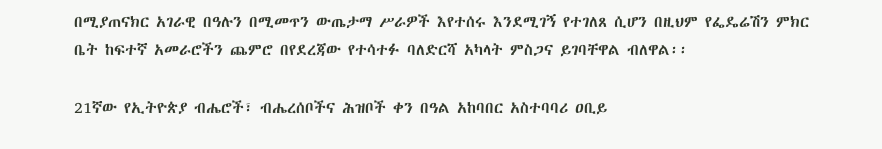በሚያጠናክር አገራዊ በዓሉን በሚመጥን ውጤታማ ሥራዎች እየተሰሩ እንደሚገኝ የተገለጸ ሲሆን በዚህም የፌዴሬሽን ምክር ቤት ከፍተኛ አመራሮችን ጨምሮ በየደረጃው የተሳተፉ ባለድርሻ አካላት ምስጋና ይገባቸዋል ብለዋል፡፡

21ኛው የኢትዮጵያ ብሔሮች፣ ብሔረሰቦችና ሕዝቦች ቀን በዓል አከባበር አስተባባሪ ዐቢይ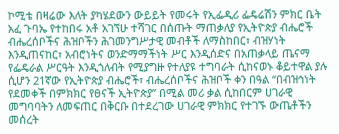ኮሚቴ በዛሬው እለት ያካሄደውን ውይይት የመሩት የኢፌዲሪ ፌዴሬሽን ምክር ቤት አፈ ጉባኤ የተከበሩ አቶ አገኘሁ ተሻገር በሰጡት ማጠቃለያ የኢትዮጵያ ብሔሮች ብሔረሰቦችና ሕዝቦችን ሕገመንግሥታዊ መብቶች ለማስከበር፣ ብዝሃነት እንዲጠናከር፣ አብሮነትና ወንድማማችነት ሥር እንዲሰድና በአጠቃላይ ጤናማ የፌዴራል ሥርዓት እንዲጎለብት የሚያግዙ የተለያዩ ተግባራት ሲከናወኑ ቆይተዋል ያሉ ሲሆን 21ኛው የኢትዮጵያ ብሔሮች፣ ብሔረሰቦችና ሕዝቦች ቀን በዓል “በብዝኅነት የደመቀች በምክክር የፀናች ኢትዮጵያ” በሚል መሪ ቃል ሲከበርም ሀገራዊ መግባባትን ለመፍጠር በቅርቡ በተደረገው ሀገራዊ ምክክር የተገኙ ውጤቶችን መሰረት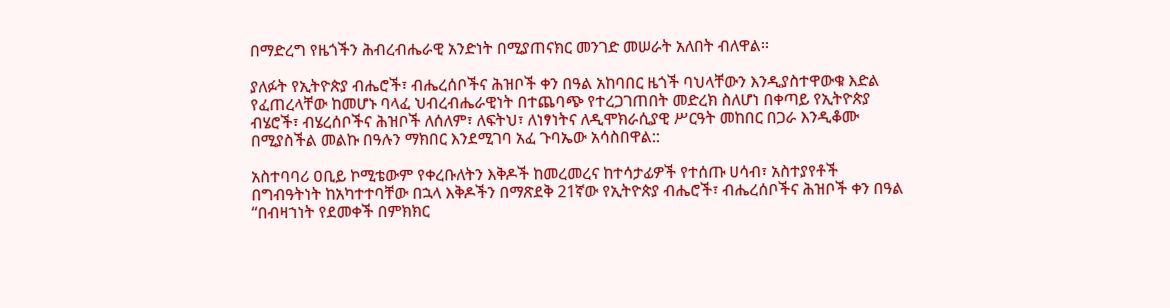በማድረግ የዜጎችን ሕብረብሔራዊ አንድነት በሚያጠናክር መንገድ መሠራት አለበት ብለዋል፡፡

ያለፉት የኢትዮጵያ ብሔሮች፣ ብሔረሰቦችና ሕዝቦች ቀን በዓል አከባበር ዜጎች ባህላቸውን እንዲያስተዋውቁ እድል የፈጠረላቸው ከመሆኑ ባላፈ ህብረብሔራዊነት በተጨባጭ የተረጋገጠበት መድረክ ስለሆነ በቀጣይ የኢትዮጵያ ብሄሮች፣ ብሄረሰቦችና ሕዝቦች ለሰለም፣ ለፍትህ፣ ለነፃነትና ለዲሞክራሲያዊ ሥርዓት መከበር በጋራ እንዲቆሙ በሚያስችል መልኩ በዓሉን ማክበር እንደሚገባ አፈ ጉባኤው አሳስበዋል::

አስተባባሪ ዐቢይ ኮሚቴውም የቀረቡለትን እቅዶች ከመረመረና ከተሳታፊዎች የተሰጡ ሀሳብ፣ አስተያየቶች በግብዓትነት ከአካተተባቸው በኋላ እቅዶችን በማጽደቅ 21ኛው የኢትዮጵያ ብሔሮች፣ ብሔረሰቦችና ሕዝቦች ቀን በዓል “በብዛኀነት የደመቀች በምክክር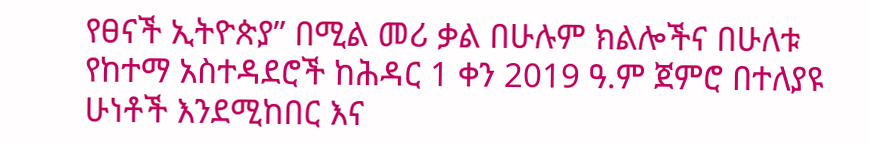የፀናች ኢትዮጵያ” በሚል መሪ ቃል በሁሉም ክልሎችና በሁለቱ የከተማ አስተዳደሮች ከሕዳር 1 ቀን 2019 ዓ.ም ጀምሮ በተለያዩ ሁነቶች እንደሚከበር እና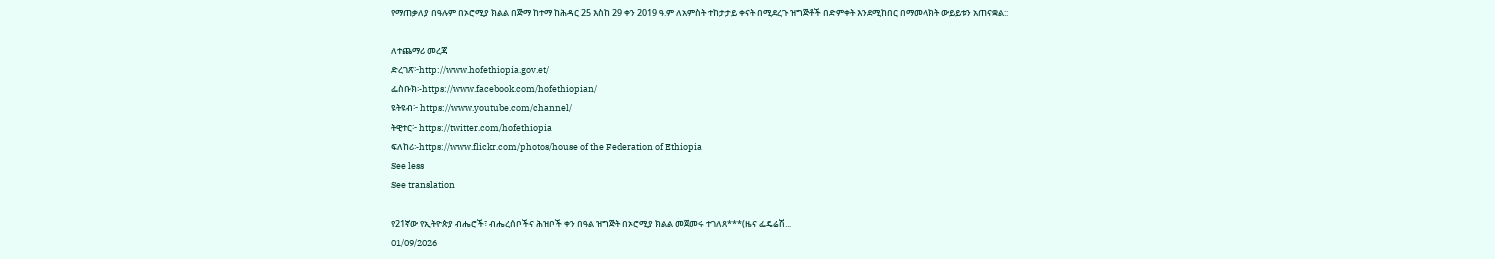የማጠቃለያ በዓሉም በኦሮሚያ ክልል በጅማ ከተማ ከሕዳር 25 እስከ 29 ቀን 2019 ዓ.ም ለአምስት ተከታታይ ቀናት በሚደረጉ ዝግጅቶች በድምቀት እንደሚከበር በማመላክት ውይይቱን አጠናቋል::

ለተጨማሪ መረጃ
ድረገጽ፦http://www.hofethiopia.gov.et/
ፌስቡክ፡-https://www.facebook.com/hofethiopian/
ዩትዩብ፦ https://www.youtube.com/channel/
ትዊተር፦ https://twitter.com/hofethiopia
ፍለከሪ፡-https://www.flickr.com/photos/house of the Federation of Ethiopia
See less
See translation

የ21ኛው የኢትዮጵያ ብሔሮች፣ ብሔረሰቦችና ሕዝቦች ቀን በዓል ዝግጅት በኦሮሚያ ክልል መጀመሩ ተገለጸ***(ዜና ፌዴሬሽ...
01/09/2026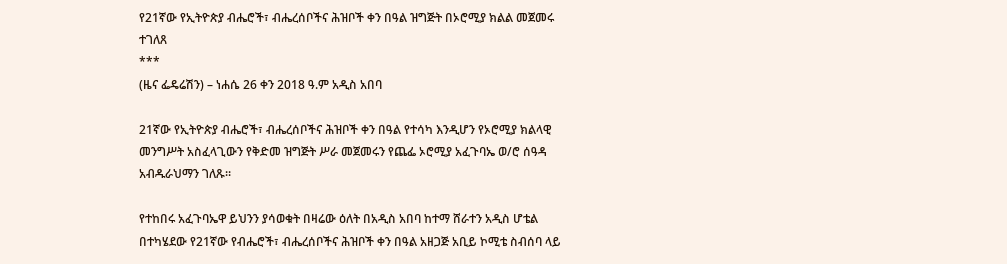የ21ኛው የኢትዮጵያ ብሔሮች፣ ብሔረሰቦችና ሕዝቦች ቀን በዓል ዝግጅት በኦሮሚያ ክልል መጀመሩ ተገለጸ
***
(ዜና ፌዴሬሽን) – ነሐሴ 26 ቀን 2018 ዓ.ም አዲስ አበባ

21ኛው የኢትዮጵያ ብሔሮች፣ ብሔረሰቦችና ሕዝቦች ቀን በዓል የተሳካ እንዲሆን የኦሮሚያ ክልላዊ መንግሥት አስፈላጊውን የቅድመ ዝግጅት ሥራ መጀመሩን የጨፌ ኦሮሚያ አፈጉባኤ ወ/ሮ ሰዓዳ አብዱራህማን ገለጹ።

የተከበሩ አፈጉባኤዋ ይህንን ያሳወቁት በዛሬው ዕለት በአዲስ አበባ ከተማ ሸራተን አዲስ ሆቴል በተካሄደው የ21ኛው የብሔሮች፣ ብሔረሰቦችና ሕዝቦች ቀን በዓል አዘጋጅ አቢይ ኮሚቴ ስብሰባ ላይ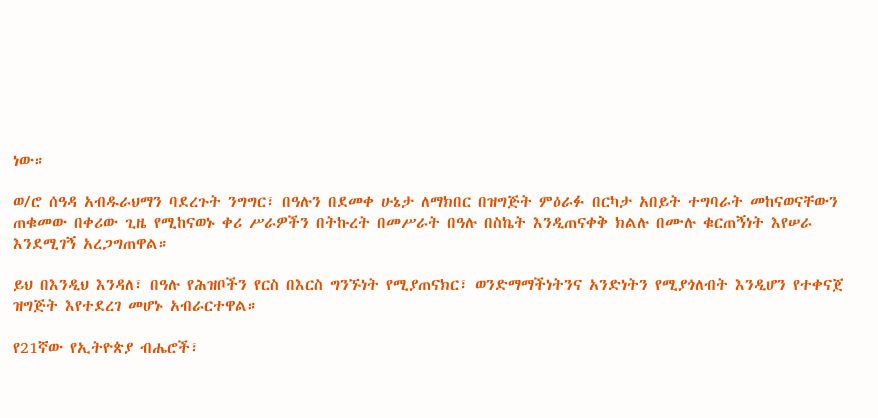ነው።

ወ/ሮ ሰዓዳ አብዱራህማን ባደረጉት ንግግር፣ በዓሉን በደመቀ ሁኔታ ለማክበር በዝግጅት ምዕራፉ በርካታ አበይት ተግባራት መከናወናቸውን ጠቁመው በቀሪው ጊዜ የሚከናወኑ ቀሪ ሥራዎችን በትኩረት በመሥራት በዓሉ በስኬት እንዲጠናቀቅ ክልሉ በሙሉ ቁርጠኝነት እየሠራ እንደሚገኝ አረጋግጠዋል።

ይህ በእንዲህ እንዳለ፣ በዓሉ የሕዝቦችን የርስ በእርስ ግንኙነት የሚያጠናክር፣ ወንድማማችነትንና አንድነትን የሚያጎለብት እንዲሆን የተቀናጀ ዝግጅት እየተደረገ መሆኑ አብራርተዋል።

የ21ኛው የኢትዮጵያ ብሔሮች፣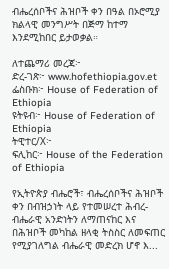ብሔረሰቦችና ሕዝቦች ቀን በዓል በኦሮሚያ ክልላዊ መንግሥት በጅማ ከተማ እንደሚከበር ይታወቃል።

ለተጨማሪ መረጃ፦
ድረ-ገጽ፦ www.hofethiopia.gov.et
ፌስቡክ፦ House of Federation of Ethiopia
ዩትዩብ፦ House of Federation of Ethiopia
ትዊተር/X፦
ፍሊከር፦ House of the Federation of Ethiopia

የኢትዮጵያ ብሔሮች፣ ብሔረሰቦችና ሕዝቦች ቀን በብዝኃነት ላይ የተመሠረተ ሕብረ-ብሔራዊ አንድነትን ለማጠናከር እና በሕዝቦች መካከል ዘላቂ ትስስር ለመፍጠር የሚያገለግል ብሔራዊ መድረክ ሆኖ እ...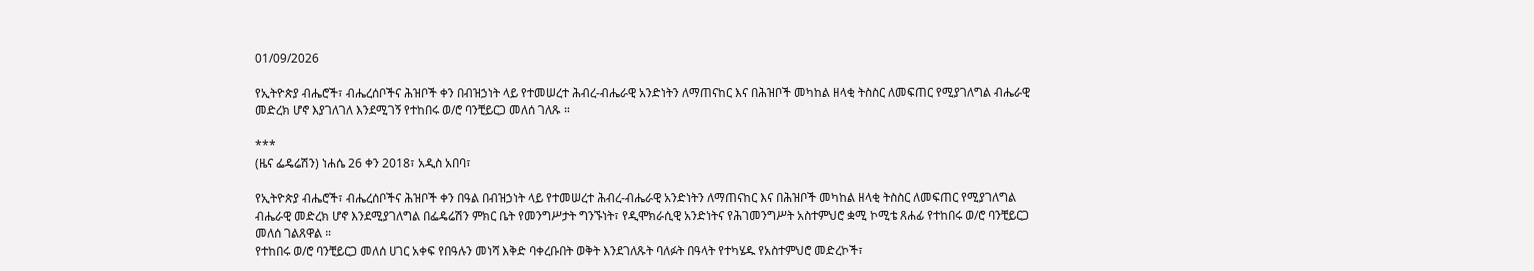01/09/2026

የኢትዮጵያ ብሔሮች፣ ብሔረሰቦችና ሕዝቦች ቀን በብዝኃነት ላይ የተመሠረተ ሕብረ-ብሔራዊ አንድነትን ለማጠናከር እና በሕዝቦች መካከል ዘላቂ ትስስር ለመፍጠር የሚያገለግል ብሔራዊ መድረክ ሆኖ እያገለገለ እንደሚገኝ የተከበሩ ወ/ሮ ባንቺይርጋ መለሰ ገለጹ ።

***
(ዜና ፌዴሬሽን) ነሐሴ 26 ቀን 2018፣ አዲስ አበባ፣

የኢትዮጵያ ብሔሮች፣ ብሔረሰቦችና ሕዝቦች ቀን በዓል በብዝኃነት ላይ የተመሠረተ ሕብረ-ብሔራዊ አንድነትን ለማጠናከር እና በሕዝቦች መካከል ዘላቂ ትስስር ለመፍጠር የሚያገለግል ብሔራዊ መድረክ ሆኖ እንደሚያገለግል በፌዴሬሽን ምክር ቤት የመንግሥታት ግንኙነት፣ የዲሞክራሲዊ አንድነትና የሕገመንግሥት አስተምህሮ ቋሚ ኮሚቴ ጸሐፊ የተከበሩ ወ/ሮ ባንቺይርጋ መለሰ ገልጸዋል ።
የተከበሩ ወ/ሮ ባንቺይርጋ መለሰ ሀገር አቀፍ የበዓሉን መነሻ እቅድ ባቀረቡበት ወቅት እንደገለጹት ባለፉት በዓላት የተካሄዱ የአስተምህሮ መድረኮች፣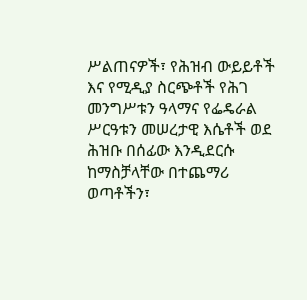ሥልጠናዎች፣ የሕዝብ ውይይቶች እና የሚዲያ ስርጭቶች የሕገ መንግሥቱን ዓላማና የፌዴራል ሥርዓቱን መሠረታዊ እሴቶች ወደ ሕዝቡ በሰፊው እንዲደርሱ ከማስቻላቸው በተጨማሪ ወጣቶችን፣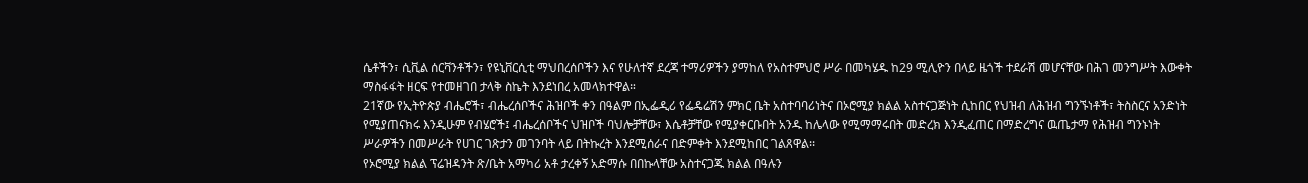ሴቶችን፣ ሲቪል ሰርቫንቶችን፣ የዩኒቨርሲቲ ማህበረሰቦችን እና የሁለተኛ ደረጃ ተማሪዎችን ያማከለ የአስተምህሮ ሥራ በመካሄዱ ከ29 ሚሊዮን በላይ ዜጎች ተደራሽ መሆናቸው በሕገ መንግሥት እውቀት ማስፋፋት ዘርፍ የተመዘገበ ታላቅ ስኬት እንደነበረ አመላክተዋል።
21ኛው የኢትዮጵያ ብሔሮች፣ ብሔረሰቦችና ሕዝቦች ቀን በዓልም በኢፌዲሪ የፌዴሬሽን ምክር ቤት አስተባባሪነትና በኦሮሚያ ክልል አስተናጋጅነት ሲከበር የህዝብ ለሕዝብ ግንኙነቶች፣ ትስስርና አንድነት የሚያጠናክሩ እንዲሁም የብሄሮች፤ ብሔረሰቦችና ህዝቦች ባህሎቻቸው፣ እሴቶቻቸው የሚያቀርቡበት አንዱ ከሌላው የሚማማሩበት መድረክ እንዲፈጠር በማድረግና ዉጤታማ የሕዝብ ግንኑነት ሥራዎችን በመሥራት የሀገር ገጽታን መገንባት ላይ በትኩረት እንደሚሰራና በድምቀት እንደሚከበር ገልጸዋል፡፡
የኦሮሚያ ክልል ፕሬዝዳንት ጽ/ቤት አማካሪ አቶ ታረቀኝ አድማሱ በበኩላቸው አስተናጋጁ ክልል በዓሉን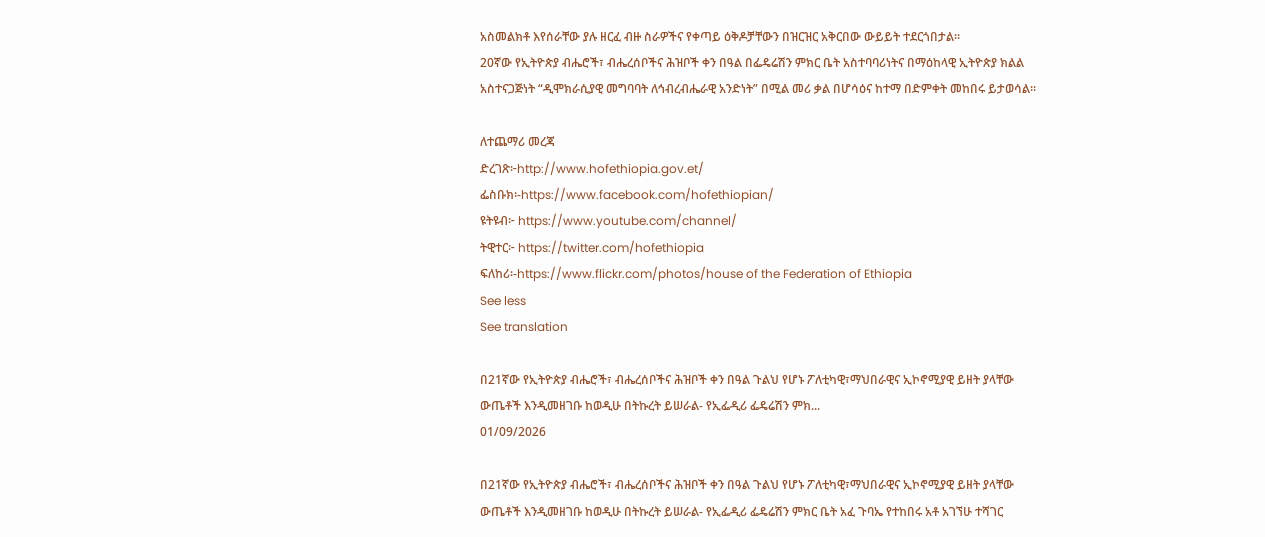አስመልክቶ እየሰራቸው ያሉ ዘርፈ ብዙ ስራዎችና የቀጣይ ዕቅዶቻቸውን በዝርዝር አቅርበው ውይይት ተደርጎበታል፡፡
20ኛው የኢትዮጵያ ብሔሮች፣ ብሔረሰቦችና ሕዝቦች ቀን በዓል በፌዴሬሽን ምክር ቤት አስተባባሪነትና በማዕከላዊ ኢትዮጵያ ክልል አስተናጋጅነት “ዲሞክራሲያዊ መግባባት ለኅብረብሔራዊ አንድነት” በሚል መሪ ቃል በሆሳዕና ከተማ በድምቀት መከበሩ ይታወሳል፡፡

ለተጨማሪ መረጃ
ድረገጽ፦http://www.hofethiopia.gov.et/
ፌስቡክ፡-https://www.facebook.com/hofethiopian/
ዩትዩብ፦ https://www.youtube.com/channel/
ትዊተር፦ https://twitter.com/hofethiopia
ፍለከሪ፡-https://www.flickr.com/photos/house of the Federation of Ethiopia
See less
See translation

በ21ኛው የኢትዮጵያ ብሔሮች፣ ብሔረሰቦችና ሕዝቦች ቀን በዓል ጉልህ የሆኑ ፖለቲካዊ፣ማህበራዊና ኢኮኖሚያዊ ይዘት ያላቸው ውጤቶች እንዲመዘገቡ ከወዲሁ በትኩረት ይሠራል- የኢፌዲሪ ፌዴሬሽን ምክ...
01/09/2026

በ21ኛው የኢትዮጵያ ብሔሮች፣ ብሔረሰቦችና ሕዝቦች ቀን በዓል ጉልህ የሆኑ ፖለቲካዊ፣ማህበራዊና ኢኮኖሚያዊ ይዘት ያላቸው ውጤቶች እንዲመዘገቡ ከወዲሁ በትኩረት ይሠራል- የኢፌዲሪ ፌዴሬሽን ምክር ቤት አፈ ጉባኤ የተከበሩ አቶ አገኘሁ ተሻገር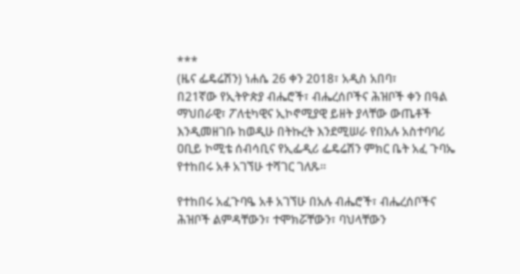***
(ዜና ፌዴሬሽን) ነሐሴ 26 ቀን 2018፣ አዲስ አበባ፣
በ21ኛው የኢትዮጵያ ብሔሮች፣ ብሔረሰቦችና ሕዝቦች ቀን በዓል ማህበራዊ፣ ፖለቲካዊና ኢኮኖሚያዊ ይዘት ያላቸው ውጤቶች እንዲመዘገቡ ከወዲሁ በትኩረት እንደሚሠራ የበአሉ አስተባባሪ ዐቢይ ኮሚቴ ሰብሳቢና የኢፌዲሪ ፌዴሬሽን ምክር ቤት አፈ ጉባኤ የተከበሩ አቶ አገኘሁ ተሻገር ገለጹ፡፡

የተከበሩ አፈጉባዔ አቶ አገኘሁ በአሉ ብሔሮች፣ ብሔረሰቦችና ሕዝቦች ልምዳቸውን፣ ተሞክሯቸውን፣ ባህላቸውን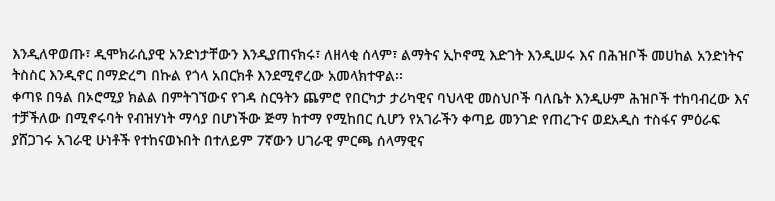እንዲለዋወጡ፣ ዲሞክራሲያዊ አንድነታቸውን እንዲያጠናክሩ፣ ለዘላቂ ሰላም፣ ልማትና ኢኮኖሚ እድገት እንዲሠሩ እና በሕዝቦች መሀከል አንድነትና ትስስር እንዲኖር በማድረግ በኩል የጎላ አበርክቶ እንደሚኖረው አመላክተዋል፡፡
ቀጣዩ በዓል በኦሮሚያ ክልል በምትገኘውና የገዳ ስርዓትን ጨምሮ የበርካታ ታሪካዊና ባህላዊ መስህቦች ባለቤት እንዲሁም ሕዝቦች ተከባብረው እና ተቻችለው በሚኖሩባት የብዝሃነት ማሳያ በሆነችው ጅማ ከተማ የሚከበር ሲሆን የአገራችን ቀጣይ መንገድ የጠረጉና ወደአዲስ ተስፋና ምዕራፍ ያሸጋገሩ አገራዊ ሁነቶች የተከናወኑበት በተለይም 7ኛውን ሀገራዊ ምርጫ ሰላማዊና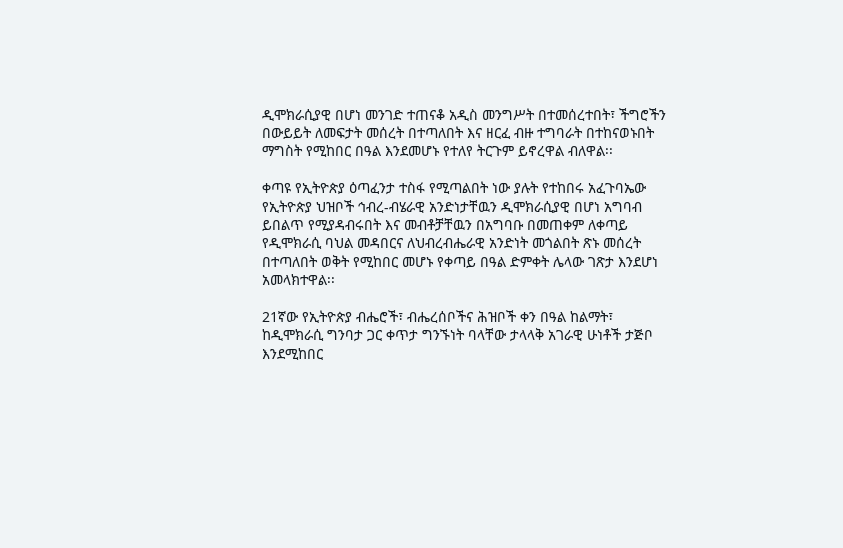ዲሞክራሲያዊ በሆነ መንገድ ተጠናቆ አዲስ መንግሥት በተመሰረተበት፣ ችግሮችን በውይይት ለመፍታት መሰረት በተጣለበት እና ዘርፈ ብዙ ተግባራት በተከናወኑበት ማግስት የሚከበር በዓል እንደመሆኑ የተለየ ትርጉም ይኖረዋል ብለዋል፡፡

ቀጣዩ የኢትዮጵያ ዕጣፈንታ ተስፋ የሚጣልበት ነው ያሉት የተከበሩ አፈጉባኤው የኢትዮጵያ ህዝቦች ኅብረ-ብሄራዊ አንድነታቸዉን ዲሞክራሲያዊ በሆነ አግባብ ይበልጥ የሚያዳብሩበት እና መብቶቻቸዉን በአግባቡ በመጠቀም ለቀጣይ የዲሞክራሲ ባህል መዳበርና ለህብረብሔራዊ አንድነት መጎልበት ጽኑ መሰረት በተጣለበት ወቅት የሚከበር መሆኑ የቀጣይ በዓል ድምቀት ሌላው ገጽታ እንደሆነ አመላክተዋል፡፡

21ኛው የኢትዮጵያ ብሔሮች፣ ብሔረሰቦችና ሕዝቦች ቀን በዓል ከልማት፣ ከዲሞክራሲ ግንባታ ጋር ቀጥታ ግንኙነት ባላቸው ታላላቅ አገራዊ ሁነቶች ታጅቦ እንደሚከበር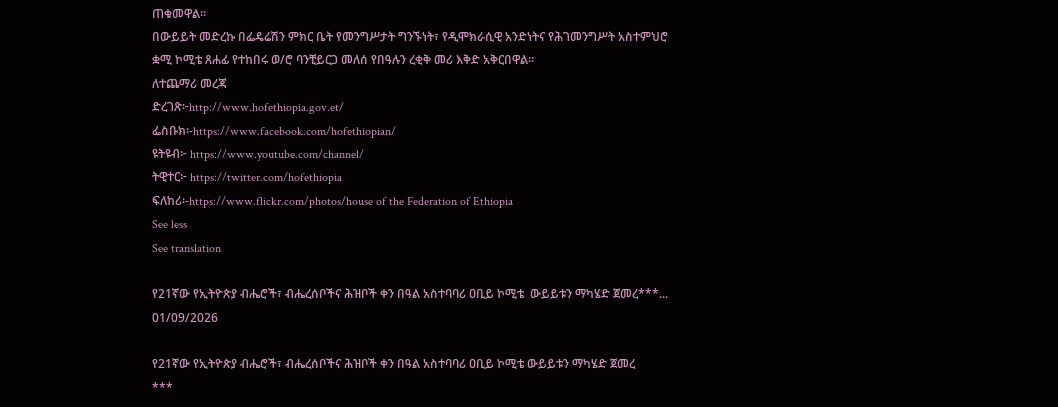ጠቁመዋል፡፡
በውይይት መድረኩ በፌዴሬሽን ምክር ቤት የመንግሥታት ግንኙነት፣ የዲሞክራሲዊ አንድነትና የሕገመንግሥት አስተምህሮ ቋሚ ኮሚቴ ጸሐፊ የተከበሩ ወ/ሮ ባንቺይርጋ መለሰ የበዓሉን ረቂቅ መሪ እቅድ አቅርበዋል፡፡
ለተጨማሪ መረጃ
ድረገጽ፦http://www.hofethiopia.gov.et/
ፌስቡክ፡-https://www.facebook.com/hofethiopian/
ዩትዩብ፦ https://www.youtube.com/channel/
ትዊተር፦ https://twitter.com/hofethiopia
ፍለከሪ፡-https://www.flickr.com/photos/house of the Federation of Ethiopia
See less
See translation

የ21ኛው የኢትዮጵያ ብሔሮች፣ ብሔረሰቦችና ሕዝቦች ቀን በዓል አስተባባሪ ዐቢይ ኮሚቴ  ውይይቱን ማካሄድ ጀመረ***...
01/09/2026

የ21ኛው የኢትዮጵያ ብሔሮች፣ ብሔረሰቦችና ሕዝቦች ቀን በዓል አስተባባሪ ዐቢይ ኮሚቴ ውይይቱን ማካሄድ ጀመረ
***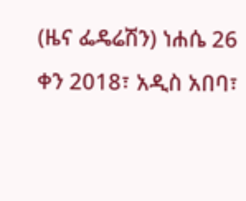(ዜና ፌዴሬሽን) ነሐሴ 26 ቀን 2018፣ አዲስ አበባ፣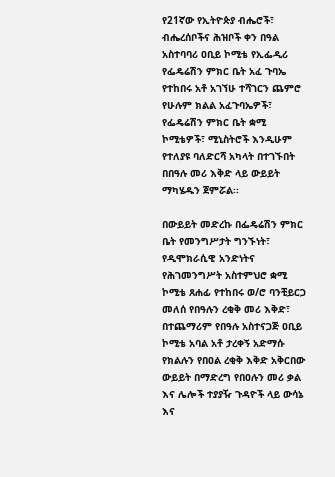የ21ኛው የኢትዮጵያ ብሔሮች፣ ብሔረሰቦችና ሕዝቦች ቀን በዓል አስተባባሪ ዐቢይ ኮሚቴ የኢፌዲሪ የፌዴሬሽን ምክር ቤት አፈ ጉባኤ የተከበሩ አቶ አገኘሁ ተሻገርን ጨምሮ የሁሉም ክልል አፈጉባኤዎች፣ የፌዴሬሽን ምክር ቤት ቋሚ ኮሚቴዎች፣ ሚኒስትሮች እንዲሁም የተለያዩ ባለድርሻ አካላት በተገኙበት በበዓሉ መሪ እቅድ ላይ ውይይት ማካሄዱን ጀምሯል፡፡

በውይይት መድረኩ በፌዴሬሽን ምክር ቤት የመንግሥታት ግንኙነት፣ የዲሞክራሲዊ አንድነትና የሕገመንግሥት አስተምህሮ ቋሚ ኮሚቴ ጸሐፊ የተከበሩ ወ/ሮ ባንቺይርጋ መለሰ የበዓሉን ረቂቅ መሪ እቅድ፣ በተጨማሪም የበዓሉ አስተናጋጅ ዐቢይ ኮሚቴ አባል አቶ ታረቀኝ አድማሱ የክልሉን የበዐል ረቂቅ እቅድ አቅርበው ውይይት በማድረግ የበዐሉን መሪ ቃል እና ሌሎች ተያያዥ ጉዳዮች ላይ ውሳኔ እና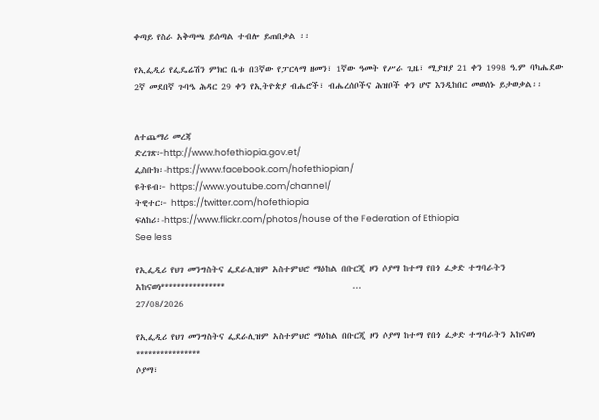ቀጣይ የስራ አቅጣጫ ይሰጣል ተብሎ ይጠበቃል ፡፡

የኢፌዲሪ የፌዴሬሽን ምክር ቤቱ በ3ኛው የፓርላማ ዘመን፣ 1ኛው ዓመት የሥራ ጊዜ፣ ሚያዝያ 21 ቀን 1998 ዓ.ም ባካሔደው 2ኛ መደበኛ ጉባዔ ሕዳር 29 ቀን የኢትዮጵያ ብሔሮች፣ ብሔረሰቦችና ሕዝቦች ቀን ሆኖ እንዲከበር መወሰኑ ይታወቃል፡፡


ለተጨማሪ መረጃ
ድረገጽ፦http://www.hofethiopia.gov.et/
ፌስቡክ፡-https://www.facebook.com/hofethiopian/
ዩትዩብ፦ https://www.youtube.com/channel/
ትዊተር፦ https://twitter.com/hofethiopia
ፍለከሪ፡-https://www.flickr.com/photos/house of the Federation of Ethiopia
See less

የኢፌዲሪ የህገ መንግስትና ፌደራሊዝም አስተምህሮ ማዕከል በቡርጂ ዞን ሶያማ ከተማ የበጎ ፈቃድ ተግባራትን አከናወነ****************                                ...
27/08/2026

የኢፌዲሪ የህገ መንግስትና ፌደራሊዝም አስተምህሮ ማዕከል በቡርጂ ዞን ሶያማ ከተማ የበጎ ፈቃድ ተግባራትን አከናወነ
****************
ሶያማ፣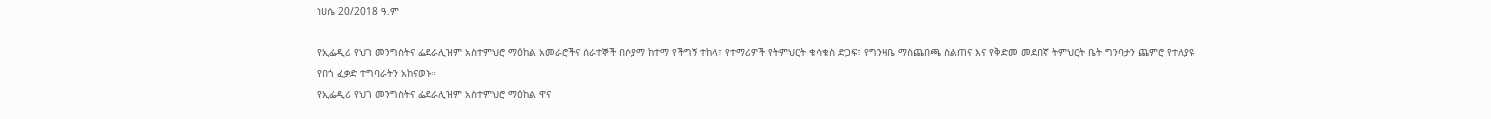ነሀሴ 20/2018 ዓ.ም

የኢፌዲሪ የህገ መንግስትና ፌደራሊዝም አስተምህሮ ማዕከል አመራሮችና ሰራተኞች በሶያማ ከተማ የችግኝ ተከላ፣ የተማሪዎች የትምህርት ቁሳቁስ ድጋፍ፣ የግንዛቤ ማስጨበጫ ስልጠና እና የቅድመ መደበኛ ትምህርት ቤት ግንባታን ጨምሮ የተለያዩ የበጎ ፈቃድ ተግባራትን አከናወኑ።
የኢፌዲሪ የህገ መንግስትና ፌደራሊዝም አስተምህሮ ማዕከል ዋና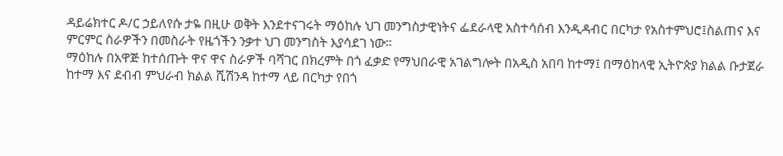ዳይሬክተር ዶ/ር ኃይለየሱ ታዬ በዚሁ ወቅት እንደተናገሩት ማዕከሉ ህገ መንግስታዊነትና ፌደራላዊ አስተሳሰብ እንዲዳብር በርካታ የአስተምህሮ፤ስልጠና እና ምርምር ስራዎችን በመስራት የዜጎችን ንቃተ ህገ መንግስት እያሳደገ ነው።
ማዕከሉ በአዋጅ ከተሰጡት ዋና ዋና ስራዎች ባሻገር በክረምት በጎ ፈቃድ የማህበራዊ አገልግሎት በአዲስ አበባ ከተማ፤ በማዕከላዊ ኢትዮጵያ ክልል ቡታጀራ ከተማ እና ደብብ ምህራብ ክልል ሺሽንዳ ከተማ ላይ በርካታ የበጎ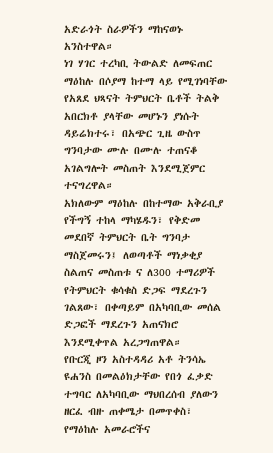አድራጎት ስራዎችን ማከናወኑ አንስተዋል።
ነገ ሃገር ተረካቢ ትውልድ ለመፍጠር ማዕከሉ በሶያማ ከተማ ላይ የሚገነባቸው የአጸደ ህጻናት ትምህርት ቤቶች ትልቅ አበርክቶ ያላቸው መሆኑን ያነሱት ዳይሬክተሩ፣ በአጭር ጊዜ ውስጥ ግንባታው ሙሉ በሙሉ ተጠናቆ አገልግሎት መስጠት እንደሚጀምር ተናግረዋል።
አክለውም ማዕከሉ በከተማው አቅራቢያ የችግኝ ተከላ ማካሄዱን፣ የቅድመ መደበኛ ትምህርት ቤት ግንባታ ማስጀመሩን፤ ለወጣቶች ማነቃቂያ ስልጠና መስጠቱ ና ለ300 ተማሪዎች የትምህርት ቁሳቁስ ድጋፍ ማደረጉን ገልጸው፣ በቀጣይም በአካባቢው መሰል ድጋፎች ማደረጉን አጠናክሮ እንደሚቀጥል አረጋግጠዋል።
የቡርጂ ዞን አስተዳዳሪ አቶ ትንሳኤ ዩሐንስ በመልዕክታቸው የበጎ ፈቃድ ተግባር ለአካባቢው ማህበረሰብ ያለውን ዘርፈ ብዙ ጠቀሜታ በመጥቀስ፣ የማዕከሉ አመራሮችና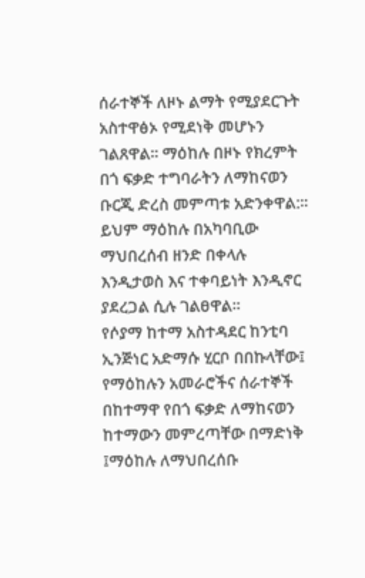ሰራተኞች ለዞኑ ልማት የሚያደርጉት አስተዋፅኦ የሚደነቅ መሆኑን ገልጸዋል። ማዕከሉ በዞኑ የክረምት በጎ ፍቃድ ተግባራትን ለማከናወን ቡርጂ ድረስ መምጣቱ አድንቀዋል:፡፡ ይህም ማዕከሉ በአካባቢው ማህበረሰብ ዘንድ በቀላሉ እንዲታወስ እና ተቀባይነት እንዲኖር ያደረጋል ሲሉ ገልፀዋል፡፡
የሶያማ ከተማ አስተዳደር ከንቲባ ኢንጅነር አድማሱ ሂርቦ በበኩላቸው፤ የማዕከሉን አመራሮችና ሰራተኞች በከተማዋ የበጎ ፍቃድ ለማከናወን ከተማውን መምረጣቸው በማድነቅ ፤ማዕከሉ ለማህበረሰቡ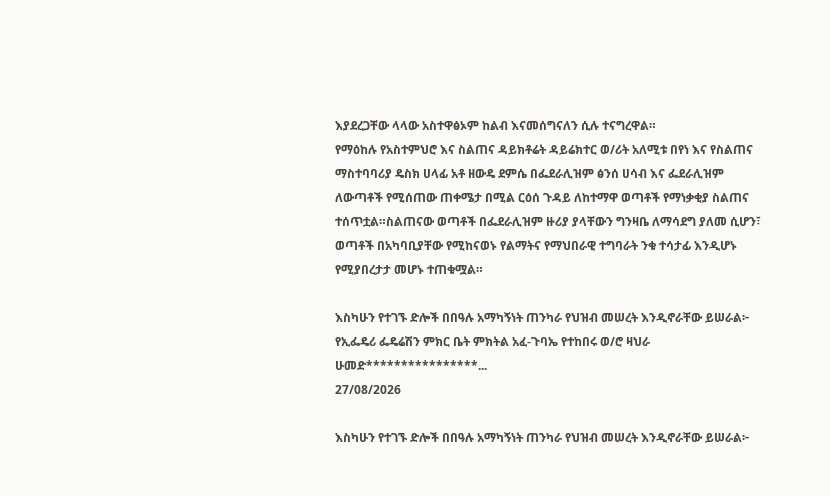እያደረጋቸው ላላው አስተዋፅኦም ከልብ እናመሰግናለን ሲሉ ተናግረዋል።
የማዕከሉ የአስተምህሮ እና ስልጠና ዳይክቶሬት ዳይሬክተር ወ/ሪት አለሚቱ በየነ እና የስልጠና ማስተባባሪያ ዴስክ ሀላፊ አቶ ዘውዴ ደምሴ በፌደራሊዝም ፅንሰ ሀሳብ እና ፌደራሊዝም ለውጣቶች የሚሰጠው ጠቀሜታ በሚል ርዕሰ ጉዳይ ለከተማዋ ወጣቶች የማነቃቂያ ስልጠና ተሰጥቷል።ስልጠናው ወጣቶች በፌደራሊዝም ዙሪያ ያላቸውን ግንዛቤ ለማሳደግ ያለመ ሲሆን፣ ወጣቶች በአካባቢያቸው የሚከናወኑ የልማትና የማህበራዊ ተግባራት ንቁ ተሳታፊ እንዲሆኑ የሚያበረታታ መሆኑ ተጠቁሟል።

እስካሁን የተገኙ ድሎች በበዓሉ አማካኝነት ጠንካራ የህዝብ መሠረት እንዲኖራቸው ይሠራል፦ የኢፌዴሪ ፌዴሬሽን ምክር ቤት ምክትል አፈ-ጉባኤ የተከበሩ ወ/ሮ ዛህራ ሁመድ****************...
27/08/2026

እስካሁን የተገኙ ድሎች በበዓሉ አማካኝነት ጠንካራ የህዝብ መሠረት እንዲኖራቸው ይሠራል፦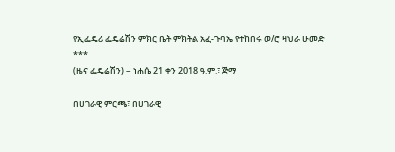የኢፌዴሪ ፌዴሬሽን ምክር ቤት ምክትል አፈ-ጉባኤ የተከበሩ ወ/ሮ ዛህራ ሁመድ
***
(ዜና ፌዴሬሽን) – ነሐሴ 21 ቀን 2018 ዓ.ም.፣ ጅማ

በሀገራዊ ምርጫ፣ በሀገራዊ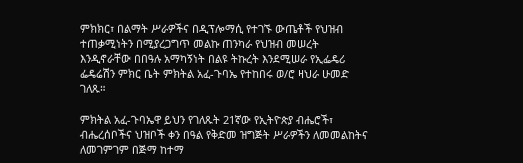ምክክር፣ በልማት ሥራዎችና በዲፕሎማሲ የተገኙ ውጤቶች የህዝብ ተጠቃሚነትን በሚያረጋግጥ መልኩ ጠንካራ የህዝብ መሠረት እንዲኖራቸው በበዓሉ አማካኝነት በልዩ ትኩረት እንደሚሠራ የኢፌዴሪ ፌዴሬሽን ምክር ቤት ምክትል አፈ-ጉባኤ የተከበሩ ወ/ሮ ዛህራ ሁመድ ገለጹ።

ምክትል አፈ-ጉባኤዋ ይህን የገለጹት 21ኛው የኢትዮጵያ ብሔሮች፣ ብሔረሰቦችና ህዝቦች ቀን በዓል የቅድመ ዝግጅት ሥራዎችን ለመመልከትና ለመገምገም በጅማ ከተማ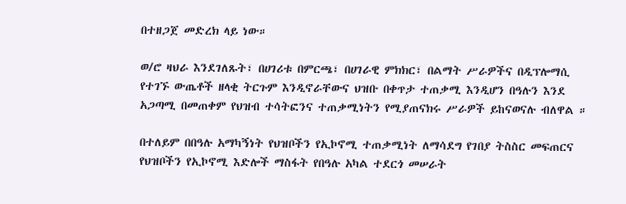በተዘጋጀ መድረክ ላይ ነው።

ወ/ሮ ዛህራ እንደገለጹት፣ በሀገሪቱ በምርጫ፣ በሀገራዊ ምክክር፣ በልማት ሥራዎችና በዲፕሎማሲ የተገኙ ውጤቶች ዘላቂ ትርጉም እንዲኖራቸውና ህዝቡ በቀጥታ ተጠቃሚ እንዲሆን በዓሉን እንደ አጋጣሚ በመጠቀም የህዝብ ተሳትፎንና ተጠቃሚነትን የሚያጠናክሩ ሥራዎች ይከናወናሉ ብለዋል ።

በተለይም በበዓሉ አማካኝነት የህዝቦችን የኢኮኖሚ ተጠቃሚነት ለማሳደግ የገበያ ትስስር መፍጠርና የህዝቦችን የኢኮኖሚ እድሎች ማስፋት የበዓሉ አካል ተደርጎ መሠራት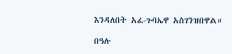እንዳለበት አፈ-ጉባኤዋ አስገንዝበዋል።

በዓሉ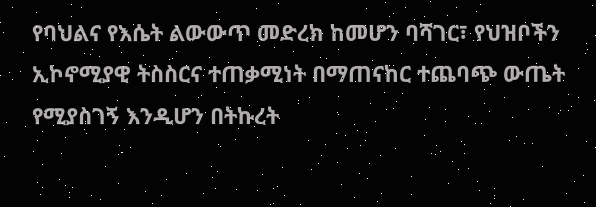የባህልና የእሴት ልውውጥ መድረክ ከመሆን ባሻገር፣ የህዝቦችን ኢኮኖሚያዊ ትስስርና ተጠቃሚነት በማጠናከር ተጨባጭ ውጤት የሚያስገኝ እንዲሆን በትኩረት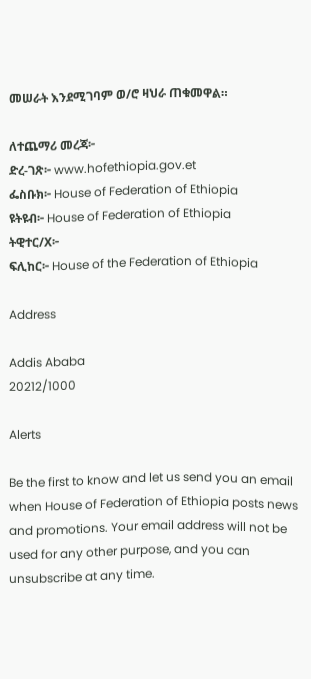መሠራት እንደሚገባም ወ/ሮ ዛህራ ጠቁመዋል።

ለተጨማሪ መረጃ፦
ድረ-ገጽ፦ www.hofethiopia.gov.et
ፌስቡክ፦ House of Federation of Ethiopia
ዩትዩብ፦ House of Federation of Ethiopia
ትዊተር/X፦
ፍሊከር፦ House of the Federation of Ethiopia

Address

Addis Ababa
20212/1000

Alerts

Be the first to know and let us send you an email when House of Federation of Ethiopia posts news and promotions. Your email address will not be used for any other purpose, and you can unsubscribe at any time.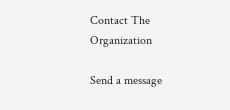Contact The Organization

Send a message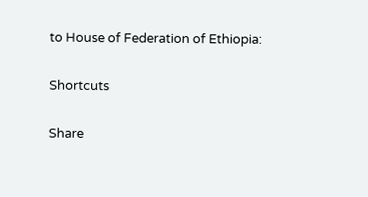to House of Federation of Ethiopia:

Shortcuts

Share